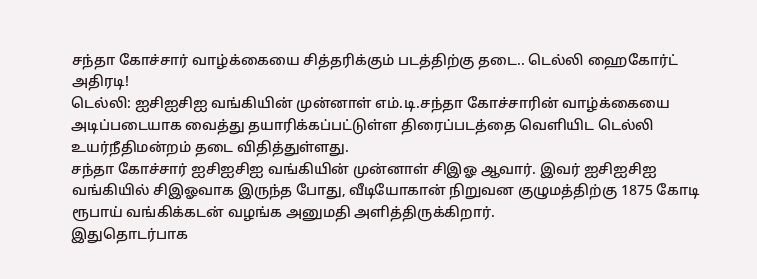சந்தா கோச்சார் வாழ்க்கையை சித்தரிக்கும் படத்திற்கு தடை.. டெல்லி ஹைகோர்ட் அதிரடி!
டெல்லி: ஐசிஐசிஐ வங்கியின் முன்னாள் எம்.டி.சந்தா கோச்சாரின் வாழ்க்கையை அடிப்படையாக வைத்து தயாரிக்கப்பட்டுள்ள திரைப்படத்தை வெளியிட டெல்லி உயர்நீதிமன்றம் தடை விதித்துள்ளது.
சந்தா கோச்சார் ஐசிஐசிஐ வங்கியின் முன்னாள் சிஇஓ ஆவார். இவர் ஐசிஐசிஐ வங்கியில் சிஇஓவாக இருந்த போது, வீடியோகான் நிறுவன குழுமத்திற்கு 1875 கோடி ரூபாய் வங்கிக்கடன் வழங்க அனுமதி அளித்திருக்கிறார்.
இதுதொடர்பாக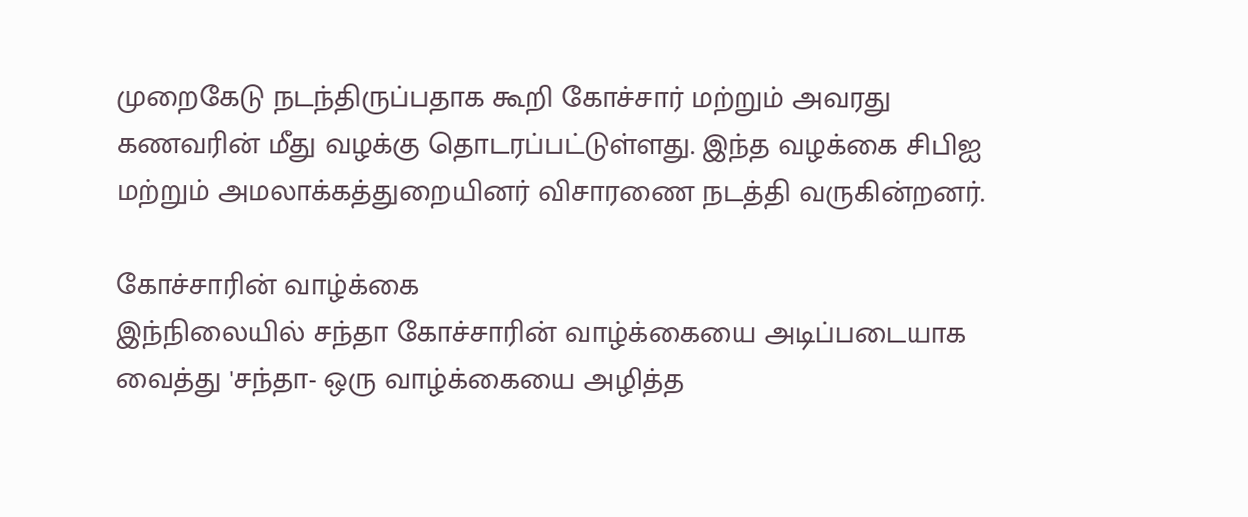முறைகேடு நடந்திருப்பதாக கூறி கோச்சார் மற்றும் அவரது கணவரின் மீது வழக்கு தொடரப்பட்டுள்ளது. இந்த வழக்கை சிபிஐ மற்றும் அமலாக்கத்துறையினர் விசாரணை நடத்தி வருகின்றனர்.

கோச்சாரின் வாழ்க்கை
இந்நிலையில் சந்தா கோச்சாரின் வாழ்க்கையை அடிப்படையாக வைத்து 'சந்தா- ஒரு வாழ்க்கையை அழித்த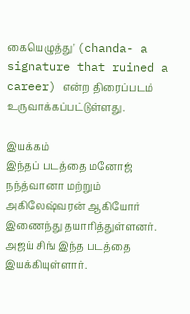கையெழுத்து' (chanda- a signature that ruined a career) என்ற திரைப்படம் உருவாக்கப்பட்டுள்ளது.

இயக்கம்
இந்தப் படத்தை மனோஜ் நந்த்வானா மற்றும் அகிலேஷ்வரன் ஆகியோர் இணைந்து தயாரித்துள்ளனர். அஜய் சிங் இந்த படத்தை இயக்கியுள்ளார்.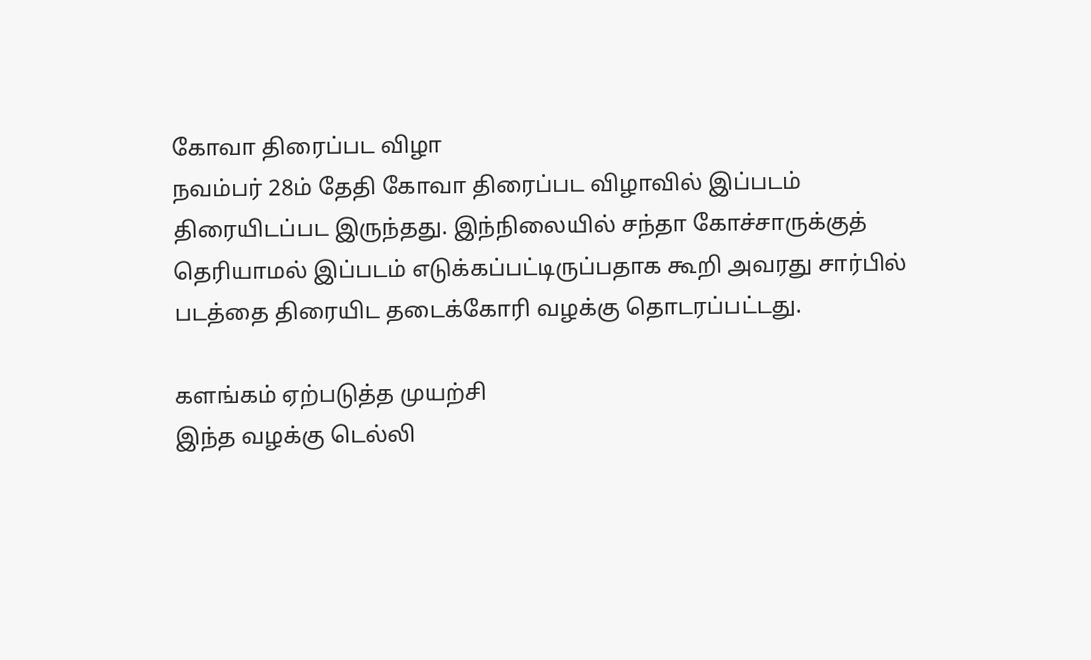கோவா திரைப்பட விழா
நவம்பர் 28ம் தேதி கோவா திரைப்பட விழாவில் இப்படம் திரையிடப்பட இருந்தது. இந்நிலையில் சந்தா கோச்சாருக்குத் தெரியாமல் இப்படம் எடுக்கப்பட்டிருப்பதாக கூறி அவரது சார்பில் படத்தை திரையிட தடைக்கோரி வழக்கு தொடரப்பட்டது.

களங்கம் ஏற்படுத்த முயற்சி
இந்த வழக்கு டெல்லி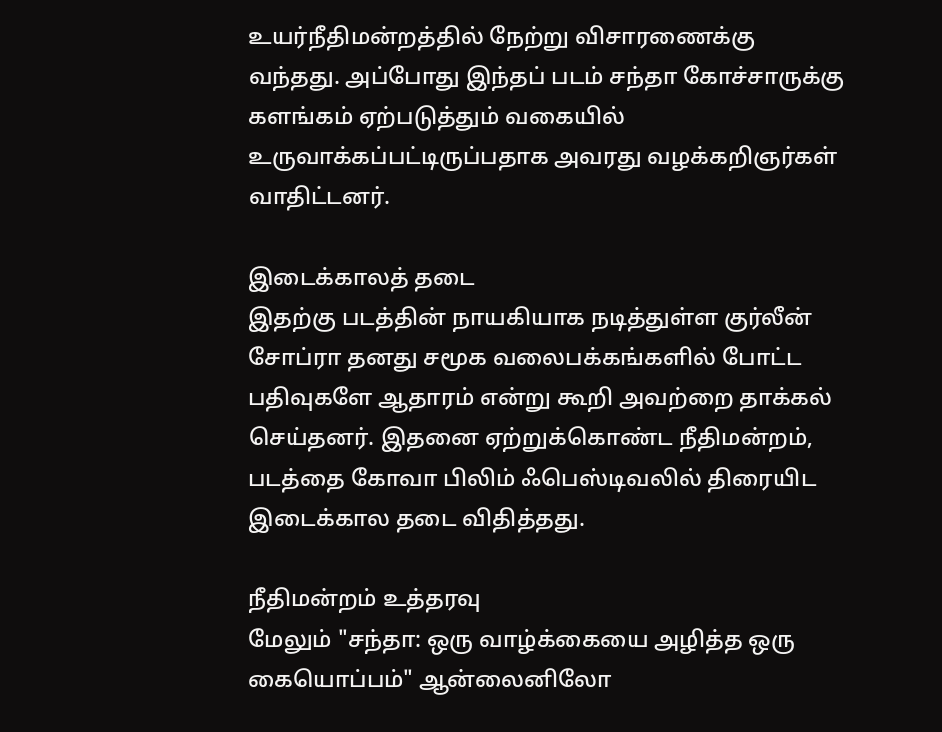உயர்நீதிமன்றத்தில் நேற்று விசாரணைக்கு வந்தது. அப்போது இந்தப் படம் சந்தா கோச்சாருக்கு களங்கம் ஏற்படுத்தும் வகையில் உருவாக்கப்பட்டிருப்பதாக அவரது வழக்கறிஞர்கள் வாதிட்டனர்.

இடைக்காலத் தடை
இதற்கு படத்தின் நாயகியாக நடித்துள்ள குர்லீன் சோப்ரா தனது சமூக வலைபக்கங்களில் போட்ட பதிவுகளே ஆதாரம் என்று கூறி அவற்றை தாக்கல் செய்தனர். இதனை ஏற்றுக்கொண்ட நீதிமன்றம், படத்தை கோவா பிலிம் ஃபெஸ்டிவலில் திரையிட இடைக்கால தடை விதித்தது.

நீதிமன்றம் உத்தரவு
மேலும் "சந்தா: ஒரு வாழ்க்கையை அழித்த ஒரு கையொப்பம்" ஆன்லைனிலோ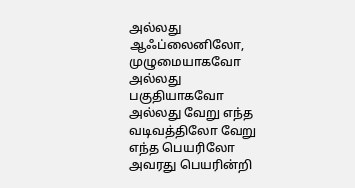அல்லது ஆஃப்லைனிலோ, முழுமையாகவோ அல்லது பகுதியாகவோ அல்லது வேறு எந்த வடிவத்திலோ வேறு எந்த பெயரிலோ அவரது பெயரின்றி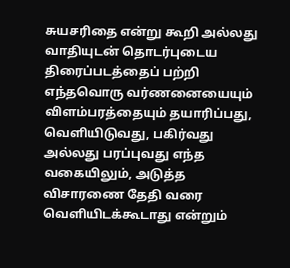சுயசரிதை என்று கூறி அல்லது வாதியுடன் தொடர்புடைய திரைப்படத்தைப் பற்றி எந்தவொரு வர்ணனையையும் விளம்பரத்தையும் தயாரிப்பது, வெளியிடுவது, பகிர்வது அல்லது பரப்புவது எந்த வகையிலும், அடுத்த விசாரணை தேதி வரை வெளியிடக்கூடாது என்றும்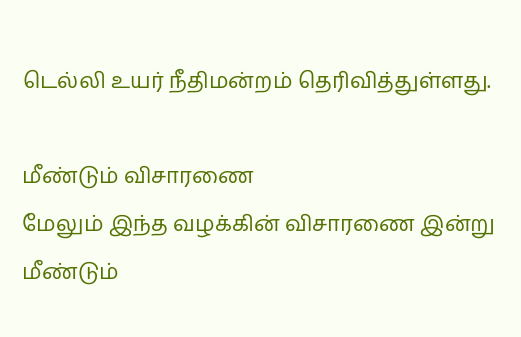டெல்லி உயர் நீதிமன்றம் தெரிவித்துள்ளது.

மீண்டும் விசாரணை
மேலும் இந்த வழக்கின் விசாரணை இன்று மீண்டும்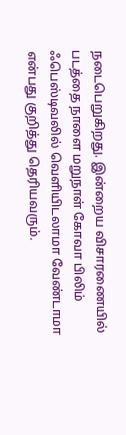நடைபெறுகிறது. இன்றைய விசாரணையில் படத்தை நாளை மறுநாள் கோவா பிலிம் ஃபெஸ்டிவலில் வெளியிடலாமா வேண்டாமா என்பது குறித்து தெரியவரும்.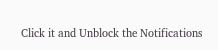Click it and Unblock the Notifications